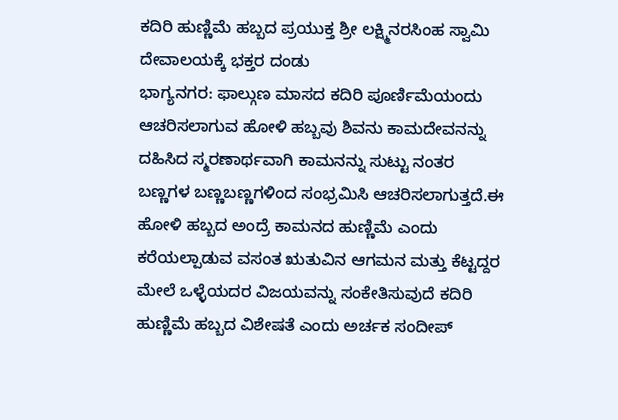ಕದಿರಿ ಹುಣ್ಣಿಮೆ ಹಬ್ಬದ ಪ್ರಯುಕ್ತ ಶ್ರೀ ಲಕ್ಷ್ಮಿನರಸಿಂಹ ಸ್ವಾಮಿ ದೇವಾಲಯಕ್ಕೆ ಭಕ್ತರ ದಂಡು
ಭಾಗ್ಯನಗರ: ಫಾಲ್ಗುಣ ಮಾಸದ ಕದಿರಿ ಪೂರ್ಣಿಮೆಯಂದು ಆಚರಿಸಲಾಗುವ ಹೋಳಿ ಹಬ್ಬವು ಶಿವನು ಕಾಮದೇವನನ್ನು ದಹಿಸಿದ ಸ್ಮರಣಾರ್ಥವಾಗಿ ಕಾಮನನ್ನು ಸುಟ್ಟು ನಂತರ ಬಣ್ಣಗಳ ಬಣ್ಣಬಣ್ಣಗಳಿಂದ ಸಂಭ್ರಮಿಸಿ ಆಚರಿಸಲಾಗುತ್ತದೆ.ಈ ಹೋಳಿ ಹಬ್ಬದ ಅಂದ್ರೆ ಕಾಮನದ ಹುಣ್ಣಿಮೆ ಎಂದು ಕರೆಯಲ್ಪಾಡುವ ವಸಂತ ಋತುವಿನ ಆಗಮನ ಮತ್ತು ಕೆಟ್ಟದ್ದರ ಮೇಲೆ ಒಳ್ಳೆಯದರ ವಿಜಯವನ್ನು ಸಂಕೇತಿಸುವುದೆ ಕದಿರಿ ಹುಣ್ಣಿಮೆ ಹಬ್ಬದ ವಿಶೇಷತೆ ಎಂದು ಅರ್ಚಕ ಸಂದೀಪ್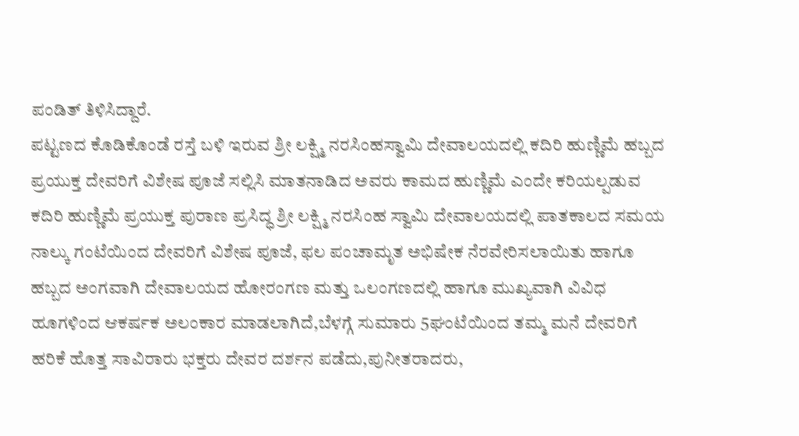ಪಂಡಿತ್ ತಿಳಿಸಿದ್ದಾರೆ.
ಪಟ್ಟಣದ ಕೊಡಿಕೊಂಡೆ ರಸ್ತೆ ಬಳಿ ಇರುವ ಶ್ರೀ ಲಕ್ಷ್ಮಿ ನರಸಿಂಹಸ್ವಾಮಿ ದೇವಾಲಯದಲ್ಲಿ ಕದಿರಿ ಹುಣ್ಣಿಮೆ ಹಬ್ಬದ ಪ್ರಯುಕ್ತ ದೇವರಿಗೆ ವಿಶೇಷ ಪೂಜೆ ಸಲ್ಲಿಸಿ ಮಾತನಾಡಿದ ಅವರು ಕಾಮದ ಹುಣ್ಣಿಮೆ ಎಂದೇ ಕರಿಯಲ್ಪಡುವ ಕದಿರಿ ಹುಣ್ಣಿಮೆ ಪ್ರಯುಕ್ತ ಪುರಾಣ ಪ್ರಸಿದ್ಧ ಶ್ರೀ ಲಕ್ಷ್ಮಿ ನರಸಿಂಹ ಸ್ವಾಮಿ ದೇವಾಲಯದಲ್ಲಿ ಪಾತಕಾಲದ ಸಮಯ ನಾಲ್ಕು ಗಂಟೆಯಿಂದ ದೇವರಿಗೆ ವಿಶೇಷ ಪೂಜೆ, ಫಲ ಪಂಚಾಮೃತ ಅಭಿಷೇಕ ನೆರವೇರಿಸಲಾಯಿತು ಹಾಗೂ ಹಬ್ಬದ ಅಂಗವಾಗಿ ದೇವಾಲಯದ ಹೋರಂಗಣ ಮತ್ತು ಒಲಂಗಣದಲ್ಲಿ ಹಾಗೂ ಮುಖ್ಯವಾಗಿ ವಿವಿಧ ಹೂಗಳಿಂದ ಆಕರ್ಷಕ ಅಲಂಕಾರ ಮಾಡಲಾಗಿದೆ,ಬೆಳಗ್ಗೆ ಸುಮಾರು 5ಘಂಟೆಯಿಂದ ತಮ್ಮ ಮನೆ ದೇವರಿಗೆ ಹರಿಕೆ ಹೊತ್ತ ಸಾವಿರಾರು ಭಕ್ತರು ದೇವರ ದರ್ಶನ ಪಡೆದು,ಪುನೀತರಾದರು,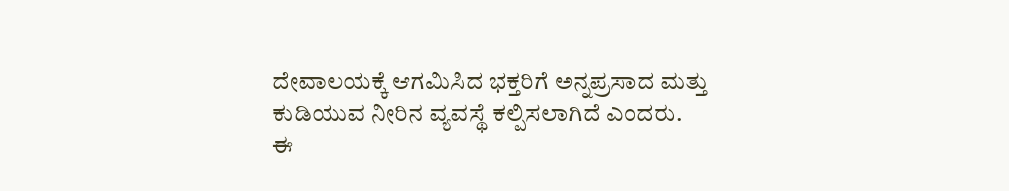ದೇವಾಲಯಕ್ಕೆ ಆಗಮಿಸಿದ ಭಕ್ತರಿಗೆ ಅನ್ನಪ್ರಸಾದ ಮತ್ತು ಕುಡಿಯುವ ನೀರಿನ ವ್ಯವಸ್ಥೆ ಕಲ್ಪಿಸಲಾಗಿದೆ ಎಂದರು.
ಈ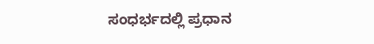ಸಂಧರ್ಭದಲ್ಲಿ ಪ್ರಧಾನ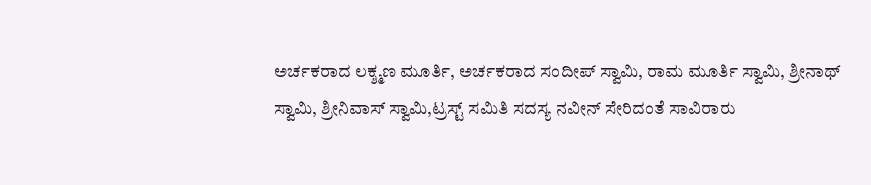ಅರ್ಚಕರಾದ ಲಕ್ಶ್ಮಣ ಮೂರ್ತಿ, ಅರ್ಚಕರಾದ ಸಂದೀಪ್ ಸ್ವಾಮಿ, ರಾಮ ಮೂರ್ತಿ ಸ್ವಾಮಿ, ಶ್ರೀನಾಥ್ ಸ್ವಾಮಿ, ಶ್ರೀನಿವಾಸ್ ಸ್ವಾಮಿ,ಟ್ರಸ್ಟ್ ಸಮಿತಿ ಸದಸ್ಯ ನವೀನ್ ಸೇರಿದಂತೆ ಸಾವಿರಾರು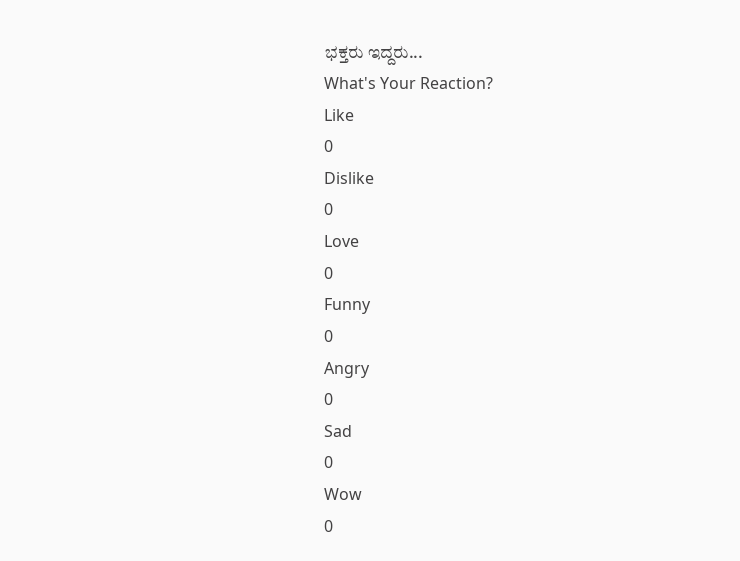ಭಕ್ತರು ಇದ್ದರು...
What's Your Reaction?
Like
0
Dislike
0
Love
0
Funny
0
Angry
0
Sad
0
Wow
0